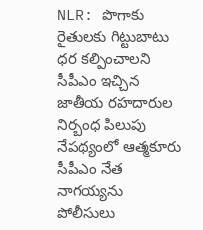NLR: పొగాకు రైతులకు గిట్టుబాటు ధర కల్పించాలని సీపీఎం ఇచ్చిన జాతీయ రహదారుల నిర్బంధ పిలుపు నేపథ్యంలో ఆత్మకూరు సీపీఎం నేత నాగయ్యను పోలీసులు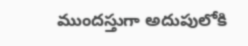ముందస్తుగా అదుపులోకి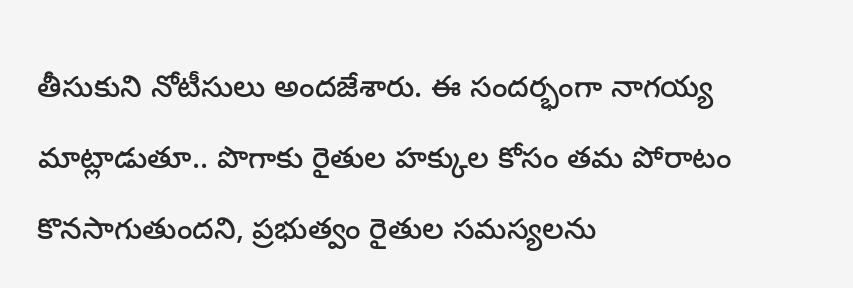తీసుకుని నోటీసులు అందజేశారు. ఈ సందర్భంగా నాగయ్య మాట్లాడుతూ.. పొగాకు రైతుల హక్కుల కోసం తమ పోరాటం కొనసాగుతుందని, ప్రభుత్వం రైతుల సమస్యలను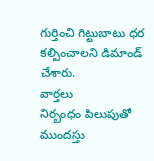గుర్తించి గిట్టుబాటు ధర కల్పించాలని డిమాండ్ చేశారు.
వార్తలు
నిర్బంధం పిలుపుతో ముందస్తు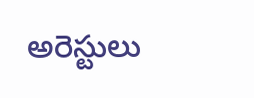అరెస్టులు